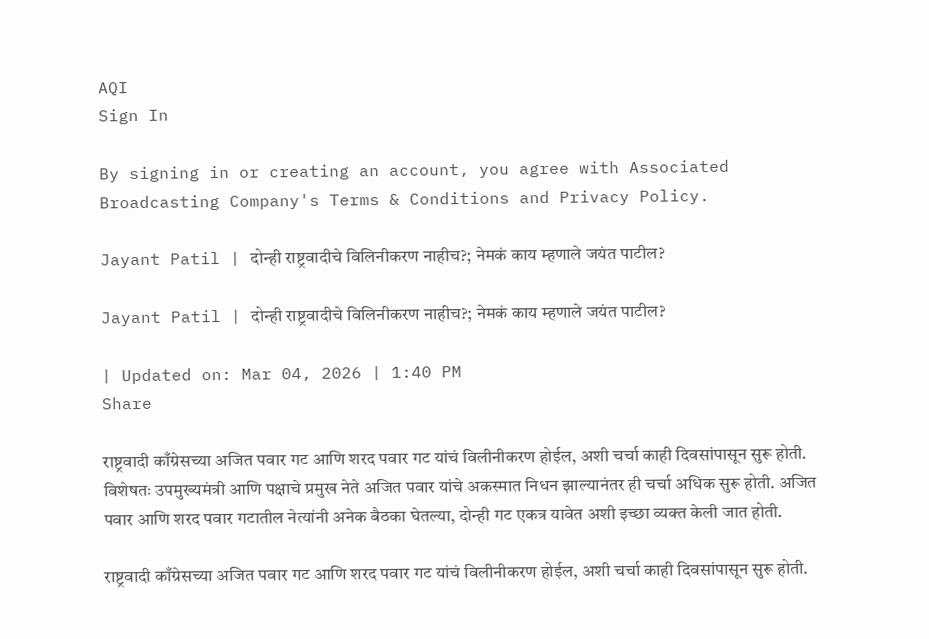AQI
Sign In

By signing in or creating an account, you agree with Associated Broadcasting Company's Terms & Conditions and Privacy Policy.

Jayant Patil | दोन्ही राष्ट्रवादीचे विलिनीकरण नाहीच?; नेमकं काय म्हणाले जयंत पाटील?

Jayant Patil | दोन्ही राष्ट्रवादीचे विलिनीकरण नाहीच?; नेमकं काय म्हणाले जयंत पाटील?

| Updated on: Mar 04, 2026 | 1:40 PM
Share

राष्ट्रवादी काँग्रेसच्या अजित पवार गट आणि शरद पवार गट यांचं विलीनीकरण होईल, अशी चर्चा काही दिवसांपासून सुरू होती. विशेषतः उपमुख्यमंत्री आणि पक्षाचे प्रमुख नेते अजित पवार यांचे अकस्मात निधन झाल्यानंतर ही चर्चा अधिक सुरू होती. अजित पवार आणि शरद पवार गटातील नेत्यांनी अनेक बैठका घेतल्या, दोन्ही गट एकत्र यावेत अशी इच्छा व्यक्त केली जात होती.

राष्ट्रवादी काँग्रेसच्या अजित पवार गट आणि शरद पवार गट यांचं विलीनीकरण होईल, अशी चर्चा काही दिवसांपासून सुरू होती.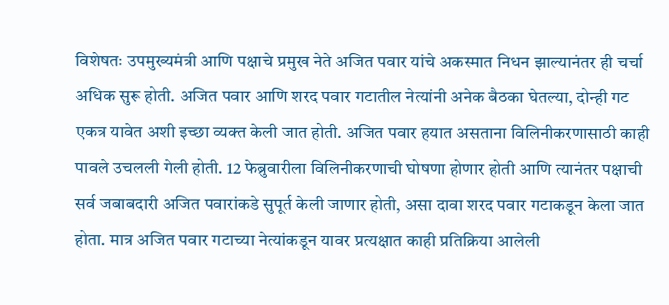विशेषतः उपमुख्यमंत्री आणि पक्षाचे प्रमुख नेते अजित पवार यांचे अकस्मात निधन झाल्यानंतर ही चर्चा अधिक सुरू होती. अजित पवार आणि शरद पवार गटातील नेत्यांनी अनेक बैठका घेतल्या, दोन्ही गट एकत्र यावेत अशी इच्छा व्यक्त केली जात होती. अजित पवार हयात असताना विलिनीकरणासाठी काही पावले उचलली गेली होती. 12 फेब्रुवारीला विलिनीकरणाची घोषणा होणार होती आणि त्यानंतर पक्षाची सर्व जबाबदारी अजित पवारांकडे सुपूर्त केली जाणार होती, असा दावा शरद पवार गटाकडून केला जात होता. मात्र अजित पवार गटाच्या नेत्यांकडून यावर प्रत्यक्षात काही प्रतिक्रिया आलेली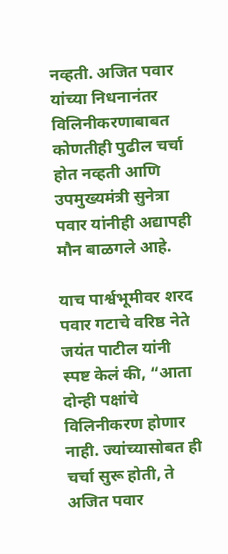नव्हती. अजित पवार यांच्या निधनानंतर विलिनीकरणाबाबत कोणतीही पुढील चर्चा होत नव्हती आणि उपमुख्यमंत्री सुनेत्रा पवार यांनीही अद्यापही मौन बाळगले आहे.

याच पार्श्वभूमीवर शरद पवार गटाचे वरिष्ठ नेते जयंत पाटील यांनी स्पष्ट केलं की, “आता दोन्ही पक्षांचे विलिनीकरण होणार नाही. ज्यांच्यासोबत ही चर्चा सुरू होती, ते अजित पवार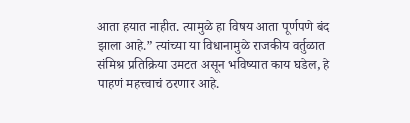आता हयात नाहीत. त्यामुळे हा विषय आता पूर्णपणे बंद झाला आहे.” त्यांच्या या विधानामुळे राजकीय वर्तुळात संमिश्र प्रतिक्रिया उमटत असून भविष्यात काय घडेल, हे पाहणं महत्त्वाचं ठरणार आहे.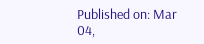Published on: Mar 04,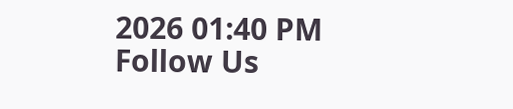2026 01:40 PM
Follow Us